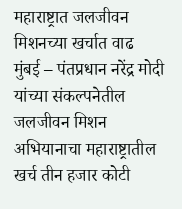महाराष्ट्रात जलजीवन मिशनच्या खर्चात वाढ
मुंबई – पंतप्रधान नरेंद्र मोदी यांच्या संकल्पनेतील जलजीवन मिशन अभियानाचा महाराष्ट्रातील खर्च तीन हजार कोटी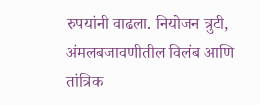रुपयांनी वाढला. नियोजन त्रुटी, अंमलबजावणीतील विलंब आणि तांत्रिक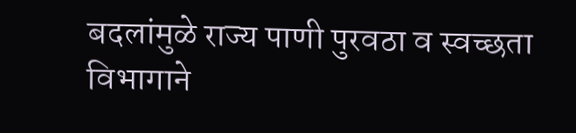बदलांमुळे राज्य पाणी पुरवठा व स्वच्छता विभागाने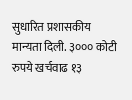सुधारित प्रशासकीय मान्यता दिली. ३००० कोटी रुपये खर्चवाढ १३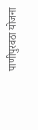पाणीपुरवठा योजना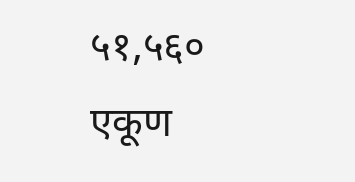५१,५६० एकूण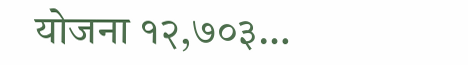योजना १२,७०३…